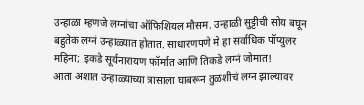उन्हाळा म्हणजे लग्नांचा ऑफिशियल मौसम. उन्हाळी सुट्टीची सोय बघून बहुतेक लग्नं उन्हाळ्यात होतात. साधारणपणे मे हा सर्वाधिक पॉप्युलर महिना; इकडे सूर्यनारायण फॉर्मात आणि तिकडे लग्नं जोमात!
आता अशात उन्हाळ्याच्या त्रासाला घाबरून तुळशीचं लग्न झाल्यावर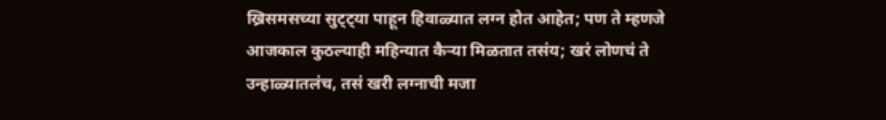ख्रिसमसच्या सुट्ट्या पाहून हिवाळ्यात लग्न होत आहेत; पण ते म्हणजे आजकाल कुठल्याही महिन्यात कैऱ्या मिळतात तसंय; खरं लोणचं ते उन्हाळ्यातलंच, तसं खरी लग्नाची मजा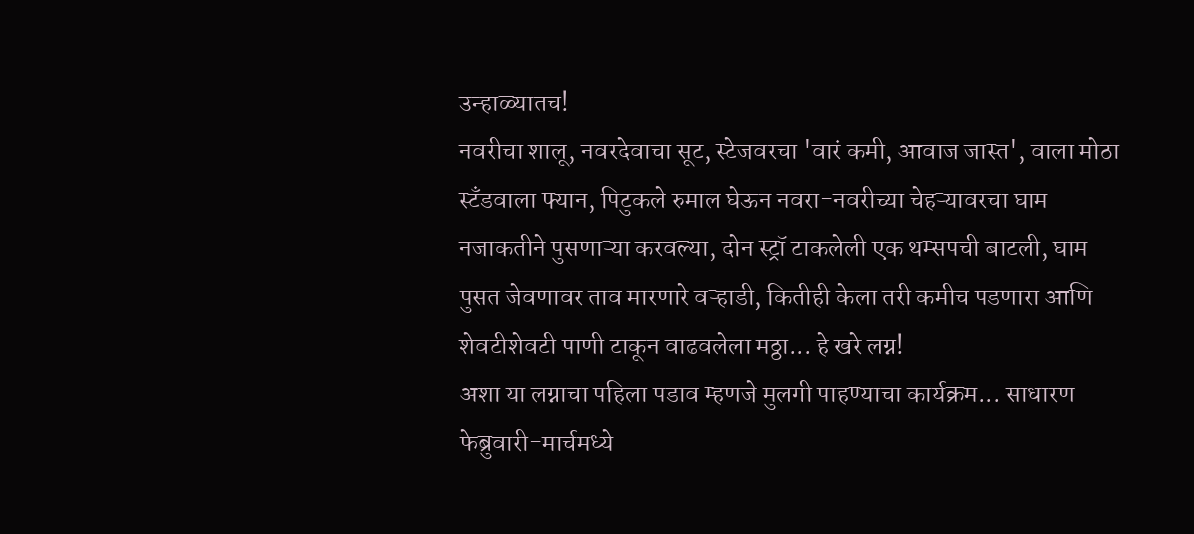उन्हाळ्यातच!
नवरीचा शालू, नवरदेवाचा सूट, स्टेजवरचा 'वारं कमी, आवाज जास्त', वाला मोठा स्टँडवाला फ्यान, पिटुकले रुमाल घेऊन नवरा-नवरीच्या चेहऱ्यावरचा घाम नजाकतीने पुसणाऱ्या करवल्या, दोन स्ट्रॉ टाकलेली एक थम्सपची बाटली, घाम पुसत जेवणावर ताव मारणारे वऱ्हाडी, कितीही केला तरी कमीच पडणारा आणि शेवटीशेवटी पाणी टाकून वाढवलेला मठ्ठा... हे खरे लग्न!
अशा या लग्नाचा पहिला पडाव म्हणजे मुलगी पाहण्याचा कार्यक्रम... साधारण फेब्रुवारी-मार्चमध्ये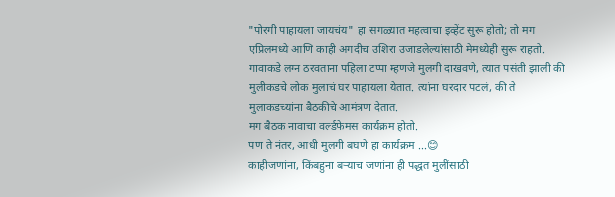"पोरगी पाहायला जायचंय" हा सगळ्यात महत्वाचा इव्हेंट सुरू होतो; तो मग एप्रिलमध्ये आणि काही अगदीच उशिरा उजाडलेल्यांसाठी मेमध्येही सुरू राहतो.
गावाकडे लग्न ठरवताना पहिला टप्पा म्हणजे मुलगी दाखवणे, त्यात पसंती झाली की मुलीकडचे लोक मुलाचं घर पाहायला येतात. त्यांना घरदार पटलं, की ते मुलाकडच्यांना बैठकीचे आमंत्रण देतात.
मग बैठक नावाचा वर्ल्डफेमस कार्यक्रम होतो.
पण ते नंतर, आधी मुलगी बघणे हा कार्यक्रम ...😊
काहीजणांना, किंबहुना बऱ्याच जणांना ही पद्धत मुलींसाठी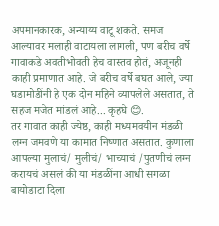अपमानकारक, अन्याय्य वाटू शकते. समज आल्यावर मलाही वाटायला लागली, पण बरीच वर्षे गावाकडे अवतीभोवती हेच वास्तव होतं, अजूनही काही प्रमाणात आहे. जे बरीच वर्षे बघत आले, ज्या घडामोडींनी हे एक दोन महिने व्यापलेले असतात, ते सहज मजेत मांडलं आहे... कृहघे 😊.
तर गावात काही ज्येष्ठ, काही मध्यमवयीन मंडळी लग्न जमवणे या कामात निष्णात असतात. कुणाला आपल्या मुलाचं/ मुलीचं/ भाच्याचं /पुतणीचं लग्न करायचं असलं की या मंडळींना आधी सगळा बायोडाटा दिला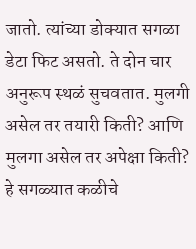जातो. त्यांच्या डोक्यात सगळा डेटा फिट असतो. ते दोन चार अनुरूप स्थळं सुचवतात. मुलगी असेल तर तयारी किती? आणि मुलगा असेल तर अपेक्षा किती? हे सगळ्यात कळीचे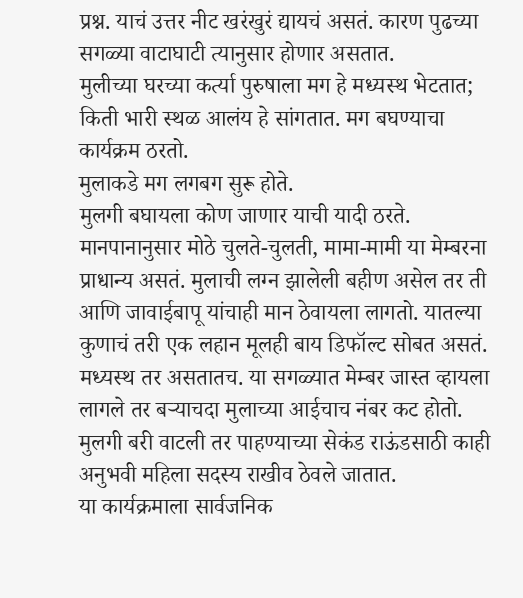प्रश्न. याचं उत्तर नीट खरंखुरं द्यायचं असतं. कारण पुढच्या सगळ्या वाटाघाटी त्यानुसार होणार असतात.
मुलीच्या घरच्या कर्त्या पुरुषाला मग हे मध्यस्थ भेटतात; किती भारी स्थळ आलंय हे सांगतात. मग बघण्याचा कार्यक्रम ठरतो.
मुलाकडे मग लगबग सुरू होते.
मुलगी बघायला कोण जाणार याची यादी ठरते. मानपानानुसार मोठे चुलते-चुलती, मामा-मामी या मेम्बरना प्राधान्य असतं. मुलाची लग्न झालेली बहीण असेल तर ती आणि जावाईबापू यांचाही मान ठेवायला लागतो. यातल्या कुणाचं तरी एक लहान मूलही बाय डिफॉल्ट सोबत असतं. मध्यस्थ तर असतातच. या सगळ्यात मेम्बर जास्त व्हायला लागले तर बऱ्याचदा मुलाच्या आईचाच नंबर कट होतो.
मुलगी बरी वाटली तर पाहण्याच्या सेकंड राऊंडसाठी काही अनुभवी महिला सदस्य राखीव ठेवले जातात.
या कार्यक्रमाला सार्वजनिक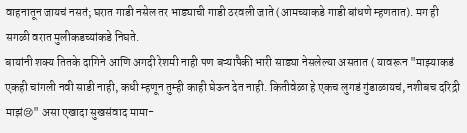वाहनातून जायचं नसतं; घरात गाडी नसेल तर भाड्याची गाडी ठरवली जाते (आमच्याकडे गाडी बांधणे म्हणतात). मग ही सगळी वरात मुलीकडच्यांकडे निघते.
बायांनी शक्य तितके दागिने आणि अगदी रेशमी नाही पण बऱ्यापैकी भारी साड्या नेसलेल्या असतात ( यावरून "माझ्याकडं एकही चांगली नवी साडी नाही, कधी म्हणून तुम्ही काही घेऊन देत नाही. कितीवेळा हे एकच लुगडं गुंडाळायचं, नशीबच दरिद्री माझं😢" असा एखादा सुखसंवाद मामा-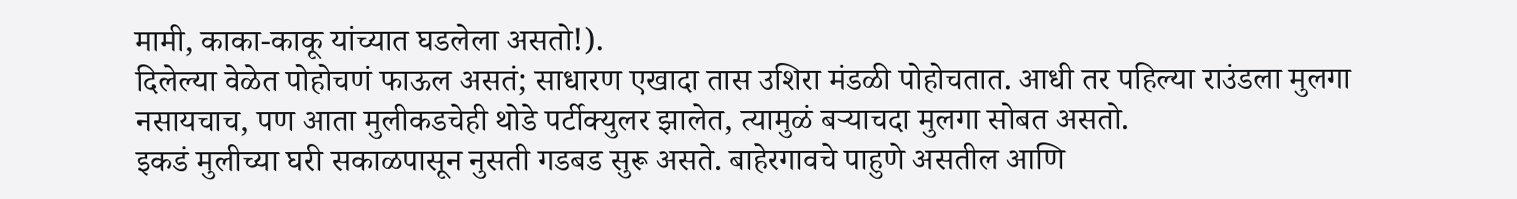मामी, काका-काकू यांच्यात घडलेला असतो!).
दिलेल्या वेळेत पोहोचणं फाऊल असतं; साधारण एखादा तास उशिरा मंडळी पोहोचतात. आधी तर पहिल्या राउंडला मुलगा नसायचाच, पण आता मुलीकडचेही थोडे पर्टीक्युलर झालेत, त्यामुळं बऱ्याचदा मुलगा सोबत असतो.
इकडं मुलीच्या घरी सकाळपासून नुसती गडबड सुरू असते. बाहेरगावचे पाहुणे असतील आणि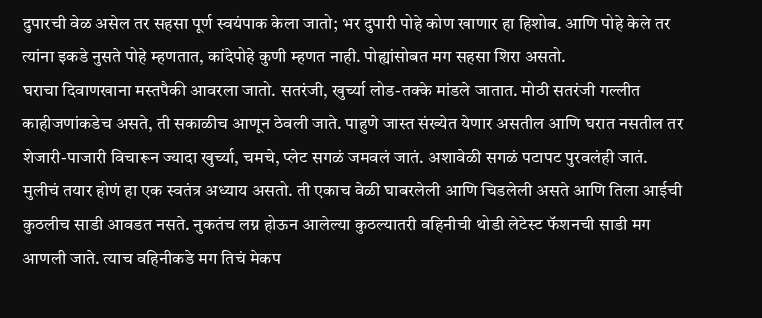दुपारची वेळ असेल तर सहसा पूर्ण स्वयंपाक केला जातो; भर दुपारी पोहे कोण खाणार हा हिशोब. आणि पोहे केले तर त्यांना इकडे नुसते पोहे म्हणतात, कांदेपोहे कुणी म्हणत नाही. पोह्यांसोबत मग सहसा शिरा असतो.
घराचा दिवाणखाना मस्तपैकी आवरला जातो. सतरंजी, खुर्च्या लोड-तक्के मांडले जातात. मोठी सतरंजी गल्लीत काहीजणांकडेच असते, ती सकाळीच आणून ठेवली जाते. पाहुणे जास्त संख्येत येणार असतील आणि घरात नसतील तर शेजारी-पाजारी विचारून ज्यादा खुर्च्या, चमचे, प्लेट सगळं जमवलं जातं. अशावेळी सगळं पटापट पुरवलंही जातं.
मुलीचं तयार होणं हा एक स्वतंत्र अध्याय असतो. ती एकाच वेळी घाबरलेली आणि चिडलेली असते आणि तिला आईची कुठलीच साडी आवडत नसते. नुकतंच लग्न होऊन आलेल्या कुठल्यातरी वहिनीची थोडी लेटेस्ट फॅशनची साडी मग आणली जाते. त्याच वहिनीकडे मग तिचं मेकप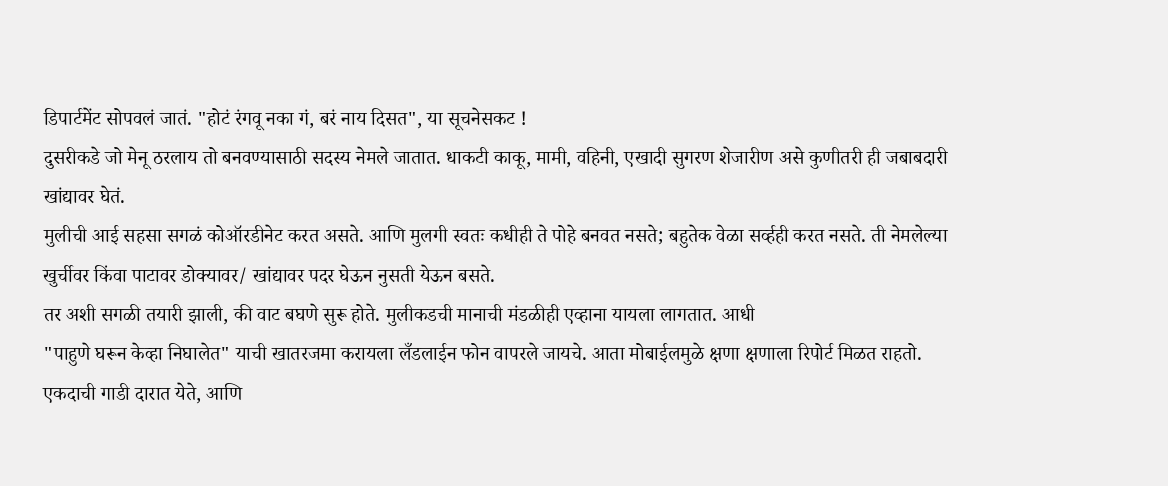डिपार्टमेंट सोपवलं जातं. "होटं रंगवू नका गं, बरं नाय दिसत", या सूचनेसकट !
दुसरीकडे जो मेनू ठरलाय तो बनवण्यासाठी सदस्य नेमले जातात. धाकटी काकू, मामी, वहिनी, एखादी सुगरण शेजारीण असे कुणीतरी ही जबाबदारी खांद्यावर घेतं.
मुलीची आई सहसा सगळं कोऑरडीनेट करत असते. आणि मुलगी स्वतः कधीही ते पोहे बनवत नसते; बहुतेक वेळा सर्व्हही करत नसते. ती नेमलेल्या खुर्चीवर किंवा पाटावर डोक्यावर/ खांद्यावर पदर घेऊन नुसती येऊन बसते.
तर अशी सगळी तयारी झाली, की वाट बघणे सुरू होते. मुलीकडची मानाची मंडळीही एव्हाना यायला लागतात. आधी
"पाहुणे घरून केव्हा निघालेत" याची खातरजमा करायला लँडलाईन फोन वापरले जायचे. आता मोबाईलमुळे क्षणा क्षणाला रिपोर्ट मिळत राहतो.
एकदाची गाडी दारात येते, आणि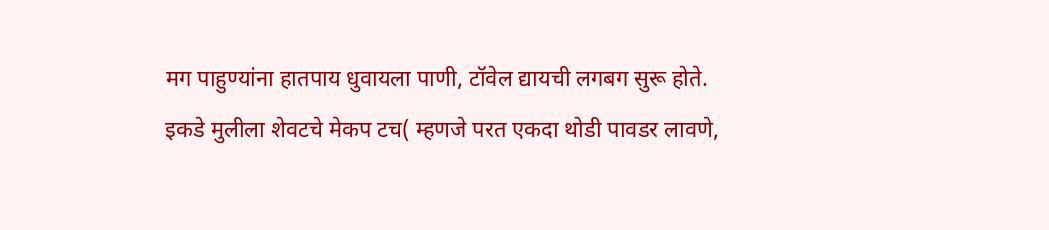मग पाहुण्यांना हातपाय धुवायला पाणी, टॉवेल द्यायची लगबग सुरू होते.
इकडे मुलीला शेवटचे मेकप टच( म्हणजे परत एकदा थोडी पावडर लावणे,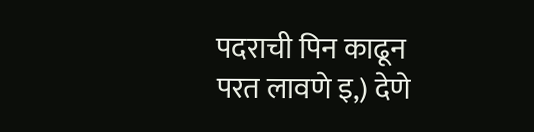पदराची पिन काढून परत लावणे इ,) देणे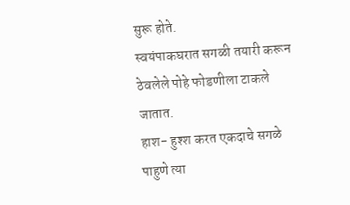सुरू होते.
स्वयंपाकघरात सगळी तयारी करून ठेवलेले पोहे फोडणीला टाकले जातात.
हाश- हुश्श करत एकदाचे सगळे पाहुणे त्या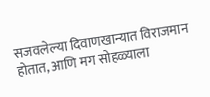सजवलेल्या दिवाणखान्यात विराजमान होतात, आणि मग सोहळ्याला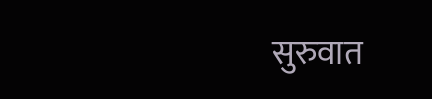सुरुवात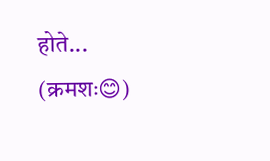होते...
(क्रमशः😊)